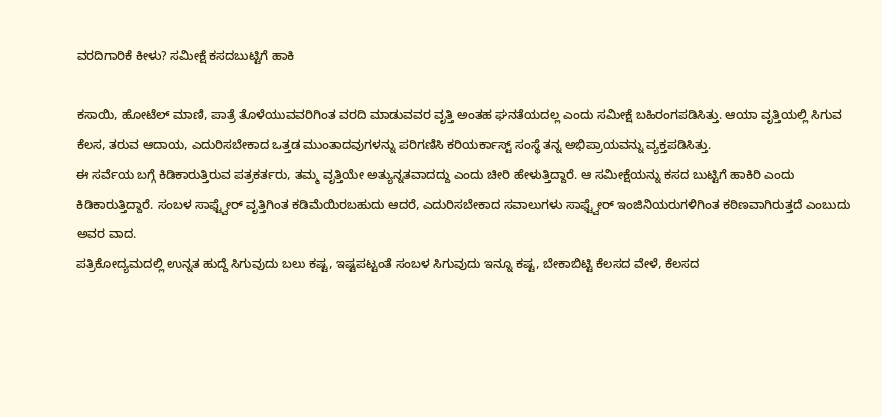ವರದಿಗಾರಿಕೆ ಕೀಳು? ಸಮೀಕ್ಷೆ ಕಸದಬುಟ್ಟಿಗೆ ಹಾಕಿ

ಕಸಾಯಿ, ಹೋಟೆಲ್ ಮಾಣಿ, ಪಾತ್ರೆ ತೊಳೆಯುವವರಿಗಿಂತ ವರದಿ ಮಾಡುವವರ ವೃತ್ತಿ ಅಂತಹ ಘನತೆಯದಲ್ಲ ಎಂದು ಸಮೀಕ್ಷೆ ಬಹಿರಂಗಪಡಿಸಿತ್ತು. ಆಯಾ ವೃತ್ತಿಯಲ್ಲಿ ಸಿಗುವ ಕೆಲಸ, ತರುವ ಆದಾಯ, ಎದುರಿಸಬೇಕಾದ ಒತ್ತಡ ಮುಂತಾದವುಗಳನ್ನು ಪರಿಗಣಿಸಿ ಕರಿಯರ್ಕಾಸ್ಟ್ ಸಂಸ್ಥೆ ತನ್ನ ಅಭಿಪ್ರಾಯವನ್ನು ವ್ಯಕ್ತಪಡಿಸಿತ್ತು.
ಈ ಸರ್ವೆಯ ಬಗ್ಗೆ ಕಿಡಿಕಾರುತ್ತಿರುವ ಪತ್ರಕರ್ತರು, ತಮ್ಮ ವೃತ್ತಿಯೇ ಅತ್ಯುನ್ನತವಾದದ್ದು ಎಂದು ಚೀರಿ ಹೇಳುತ್ತಿದ್ದಾರೆ. ಆ ಸಮೀಕ್ಷೆಯನ್ನು ಕಸದ ಬುಟ್ಟಿಗೆ ಹಾಕಿರಿ ಎಂದು ಕಿಡಿಕಾರುತ್ತಿದ್ದಾರೆ. ಸಂಬಳ ಸಾಫ್ಟ್ವೇರ್ ವೃತ್ತಿಗಿಂತ ಕಡಿಮೆಯಿರಬಹುದು ಆದರೆ, ಎದುರಿಸಬೇಕಾದ ಸವಾಲುಗಳು ಸಾಫ್ಟ್ವೇರ್ ಇಂಜಿನಿಯರುಗಳಿಗಿಂತ ಕಠಿಣವಾಗಿರುತ್ತದೆ ಎಂಬುದು ಅವರ ವಾದ.
ಪತ್ರಿಕೋದ್ಯಮದಲ್ಲಿ ಉನ್ನತ ಹುದ್ದೆ ಸಿಗುವುದು ಬಲು ಕಷ್ಟ, ಇಷ್ಟಪಟ್ಟಂತೆ ಸಂಬಳ ಸಿಗುವುದು ಇನ್ನೂ ಕಷ್ಟ, ಬೇಕಾಬಿಟ್ಟಿ ಕೆಲಸದ ವೇಳೆ, ಕೆಲಸದ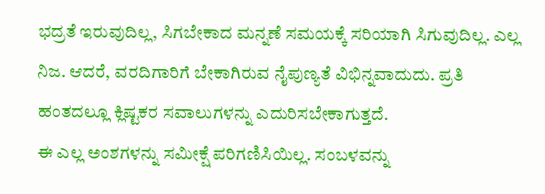ಭದ್ರತೆ ಇರುವುದಿಲ್ಲ, ಸಿಗಬೇಕಾದ ಮನ್ನಣೆ ಸಮಯಕ್ಕೆ ಸರಿಯಾಗಿ ಸಿಗುವುದಿಲ್ಲ. ಎಲ್ಲ ನಿಜ. ಆದರೆ, ವರದಿಗಾರಿಗೆ ಬೇಕಾಗಿರುವ ನೈಪುಣ್ಯತೆ ವಿಭಿನ್ನವಾದುದು. ಪ್ರತಿ ಹಂತದಲ್ಲೂ ಕ್ಲಿಷ್ಟಕರ ಸವಾಲುಗಳನ್ನು ಎದುರಿಸಬೇಕಾಗುತ್ತದೆ.
ಈ ಎಲ್ಲ ಅಂಶಗಳನ್ನು ಸಮೀಕ್ಷೆ ಪರಿಗಣಿಸಿಯಿಲ್ಲ. ಸಂಬಳವನ್ನು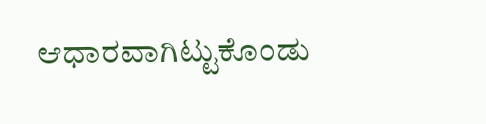ಆಧಾರವಾಗಿಟ್ಟುಕೊಂಡು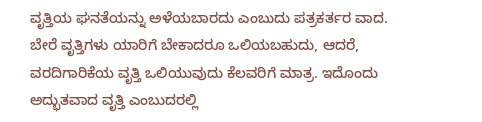ವೃತ್ತಿಯ ಘನತೆಯನ್ನು ಅಳೆಯಬಾರದು ಎಂಬುದು ಪತ್ರಕರ್ತರ ವಾದ. ಬೇರೆ ವೃತ್ತಿಗಳು ಯಾರಿಗೆ ಬೇಕಾದರೂ ಒಲಿಯಬಹುದು, ಆದರೆ, ವರದಿಗಾರಿಕೆಯ ವೃತ್ತಿ ಒಲಿಯುವುದು ಕೆಲವರಿಗೆ ಮಾತ್ರ. ಇದೊಂದು ಅದ್ಭುತವಾದ ವೃತ್ತಿ ಎಂಬುದರಲ್ಲಿ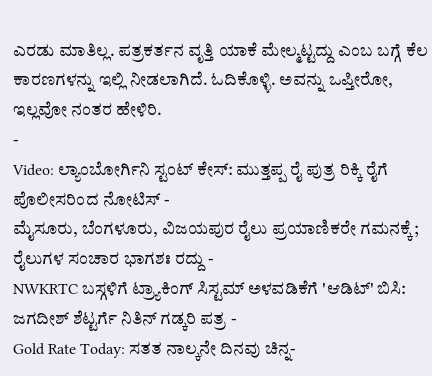ಎರಡು ಮಾತಿಲ್ಲ. ಪತ್ರಕರ್ತನ ವೃತ್ತಿ ಯಾಕೆ ಮೇಲ್ಮಟ್ಟದ್ದು ಎಂಬ ಬಗ್ಗೆ ಕೆಲ ಕಾರಣಗಳನ್ನು ಇಲ್ಲಿ ನೀಡಲಾಗಿದೆ. ಓದಿಕೊಳ್ಳಿ. ಅವನ್ನು ಒಪ್ತೀರೋ, ಇಲ್ಲವೋ ನಂತರ ಹೇಳಿರಿ.
-
Video: ಲ್ಯಾಂಬೋರ್ಗಿನಿ ಸ್ಟಂಟ್ ಕೇಸ್: ಮುತ್ತಪ್ಪ ರೈ ಪುತ್ರ ರಿಕ್ಕಿ ರೈಗೆ ಪೊಲೀಸರಿಂದ ನೋಟಿಸ್ -
ಮೈಸೂರು, ಬೆಂಗಳೂರು, ವಿಜಯಪುರ ರೈಲು ಪ್ರಯಾಣಿಕರೇ ಗಮನಕ್ಕೆ; ರೈಲುಗಳ ಸಂಚಾರ ಭಾಗಶಃ ರದ್ದು -
NWKRTC ಬಸ್ಗಳಿಗೆ ಟ್ರ್ಯಾಕಿಂಗ್ ಸಿಸ್ಟಮ್ ಅಳವಡಿಕೆಗೆ 'ಆಡಿಟ್' ಬಿಸಿ: ಜಗದೀಶ್ ಶೆಟ್ಟರ್ಗೆ ನಿತಿನ್ ಗಡ್ಕರಿ ಪತ್ರ -
Gold Rate Today: ಸತತ ನಾಲ್ಕನೇ ದಿನವು ಚಿನ್ನ-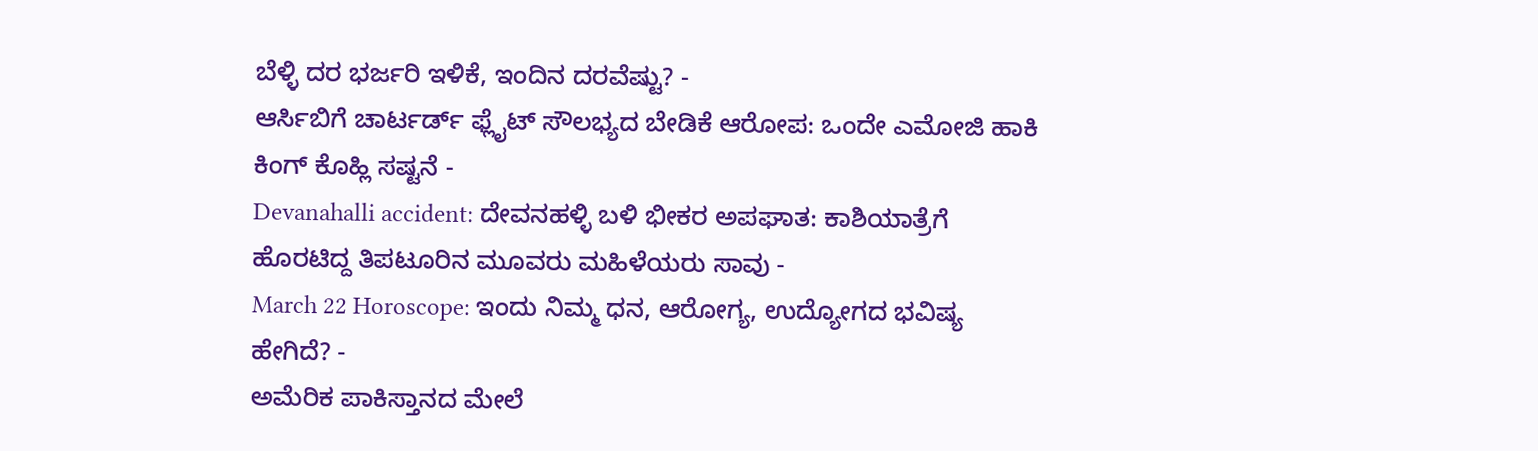ಬೆಳ್ಳಿ ದರ ಭರ್ಜರಿ ಇಳಿಕೆ, ಇಂದಿನ ದರವೆಷ್ಟು? -
ಆರ್ಸಿಬಿಗೆ ಚಾರ್ಟರ್ಡ್ ಫ್ಲೈಟ್ ಸೌಲಭ್ಯದ ಬೇಡಿಕೆ ಆರೋಪ: ಒಂದೇ ಎಮೋಜಿ ಹಾಕಿ ಕಿಂಗ್ ಕೊಹ್ಲಿ ಸಷ್ಟನೆ -
Devanahalli accident: ದೇವನಹಳ್ಳಿ ಬಳಿ ಭೀಕರ ಅಪಘಾತ: ಕಾಶಿಯಾತ್ರೆಗೆ ಹೊರಟಿದ್ದ ತಿಪಟೂರಿನ ಮೂವರು ಮಹಿಳೆಯರು ಸಾವು -
March 22 Horoscope: ಇಂದು ನಿಮ್ಮ ಧನ, ಆರೋಗ್ಯ, ಉದ್ಯೋಗದ ಭವಿಷ್ಯ ಹೇಗಿದೆ? -
ಅಮೆರಿಕ ಪಾಕಿಸ್ತಾನದ ಮೇಲೆ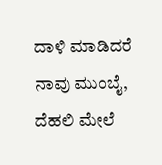ದಾಳಿ ಮಾಡಿದರೆ ನಾವು ಮುಂಬೈ, ದೆಹಲಿ ಮೇಲೆ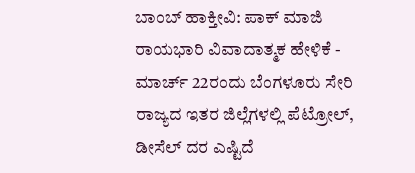ಬಾಂಬ್ ಹಾಕ್ತೀವಿ: ಪಾಕ್ ಮಾಜಿ ರಾಯಭಾರಿ ವಿವಾದಾತ್ಮಕ ಹೇಳಿಕೆ -
ಮಾರ್ಚ್ 22ರಂದು ಬೆಂಗಳೂರು ಸೇರಿ ರಾಜ್ಯದ ಇತರ ಜಿಲ್ಲೆಗಳಲ್ಲಿ ಪೆಟ್ರೋಲ್, ಡೀಸೆಲ್ ದರ ಎಷ್ಟಿದೆ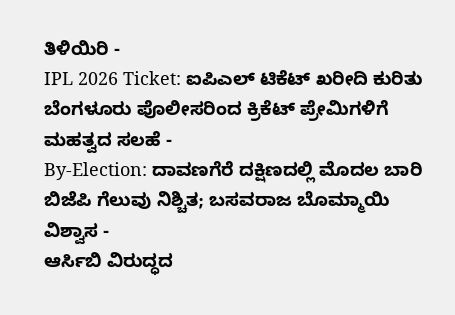ತಿಳಿಯಿರಿ -
IPL 2026 Ticket: ಐಪಿಎಲ್ ಟಿಕೆಟ್ ಖರೀದಿ ಕುರಿತು ಬೆಂಗಳೂರು ಪೊಲೀಸರಿಂದ ಕ್ರಿಕೆಟ್ ಪ್ರೇಮಿಗಳಿಗೆ ಮಹತ್ವದ ಸಲಹೆ -
By-Election: ದಾವಣಗೆರೆ ದಕ್ಷಿಣದಲ್ಲಿ ಮೊದಲ ಬಾರಿ ಬಿಜೆಪಿ ಗೆಲುವು ನಿಶ್ಚಿತ; ಬಸವರಾಜ ಬೊಮ್ಮಾಯಿ ವಿಶ್ವಾಸ -
ಆರ್ಸಿಬಿ ವಿರುದ್ಧದ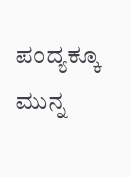ಪಂದ್ಯಕ್ಕೂ ಮುನ್ನ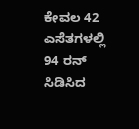ಕೇವಲ 42 ಎಸೆತಗಳಲ್ಲಿ 94 ರನ್ ಸಿಡಿಸಿದ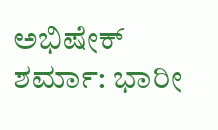ಅಭಿಷೇಕ್ ಶರ್ಮಾ: ಭಾರೀ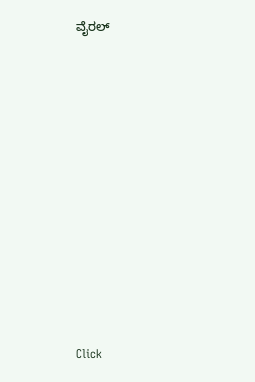ವೈರಲ್












Click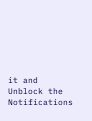it and Unblock the Notifications